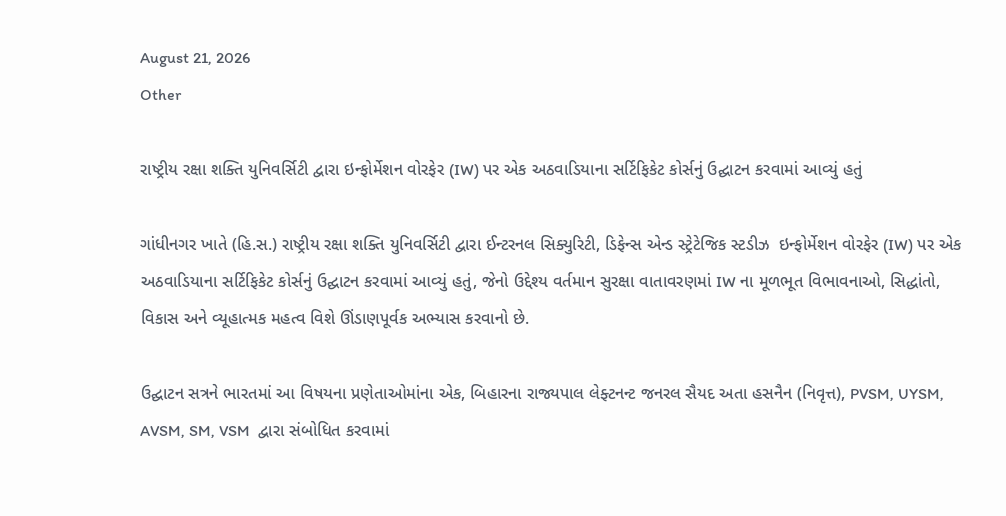August 21, 2026
Other

રાષ્ટ્રીય રક્ષા શક્તિ યુનિવર્સિટી દ્વારા ઇન્ફોર્મેશન વોરફેર (IW) પર એક અઠવાડિયાના સર્ટિફિકેટ કોર્સનું ઉદ્ઘાટન કરવામાં આવ્યું હતું

ગાંધીનગર ખાતે (હિ.સ.) રાષ્ટ્રીય રક્ષા શક્તિ યુનિવર્સિટી દ્વારા ઈન્ટરનલ સિક્યુરિટી, ડિફેન્સ એન્ડ સ્ટ્રેટેજિક સ્ટડીઝ  ઇન્ફોર્મેશન વોરફેર (IW) પર એક અઠવાડિયાના સર્ટિફિકેટ કોર્સનું ઉદ્ઘાટન કરવામાં આવ્યું હતું, જેનો ઉદ્દેશ્ય વર્તમાન સુરક્ષા વાતાવરણમાં IW ના મૂળભૂત વિભાવનાઓ, સિદ્ધાંતો, વિકાસ અને વ્યૂહાત્મક મહત્વ વિશે ઊંડાણપૂર્વક અભ્યાસ કરવાનો છે.

ઉદ્ઘાટન સત્રને ભારતમાં આ વિષયના પ્રણેતાઓમાંના એક, બિહારના રાજ્યપાલ લેફ્ટનન્ટ જનરલ સૈયદ અતા હસનૈન (નિવૃત્ત), PVSM, UYSM, AVSM, SM, VSM  દ્વારા સંબોધિત કરવામાં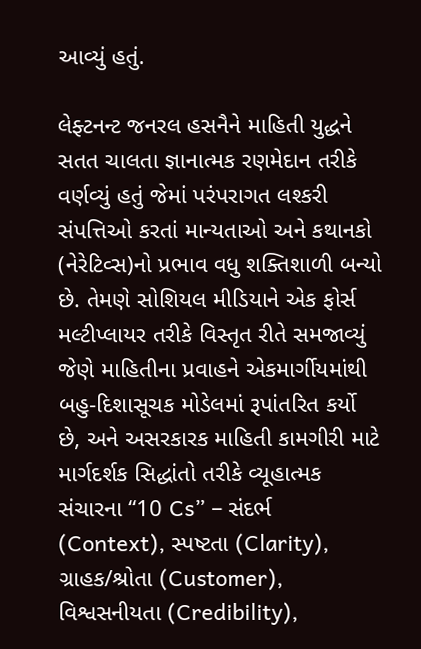આવ્યું હતું.

લેફ્ટનન્ટ જનરલ હસનૈને માહિતી યુદ્ધને સતત ચાલતા જ્ઞાનાત્મક રણમેદાન તરીકે વર્ણવ્યું હતું જેમાં પરંપરાગત લશ્કરી સંપત્તિઓ કરતાં માન્યતાઓ અને કથાનકો (નેરેટિવ્સ)નો પ્રભાવ વધુ શક્તિશાળી બન્યો છે. તેમણે સોશિયલ મીડિયાને એક ફોર્સ મલ્ટીપ્લાયર તરીકે વિસ્તૃત રીતે સમજાવ્યું જેણે માહિતીના પ્રવાહને એકમાર્ગીયમાંથી બહુ-દિશાસૂચક મોડેલમાં રૂપાંતરિત કર્યો છે, અને અસરકારક માહિતી કામગીરી માટે માર્ગદર્શક સિદ્ધાંતો તરીકે વ્યૂહાત્મક સંચારના “10 Cs” – સંદર્ભ (Context), સ્પષ્ટતા (Clarity), ગ્રાહક/શ્રોતા (Customer), વિશ્વસનીયતા (Credibility),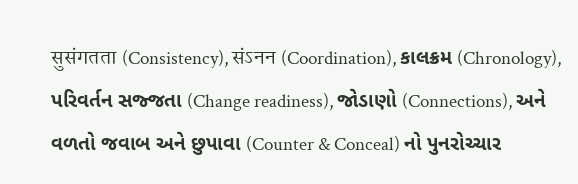सुसंगतता (Consistency), संऽनन (Coordination), કાલક્રમ (Chronology), પરિવર્તન સજ્જતા (Change readiness), જોડાણો (Connections), અને વળતો જવાબ અને છુપાવા (Counter & Conceal) નો પુનરોચ્ચાર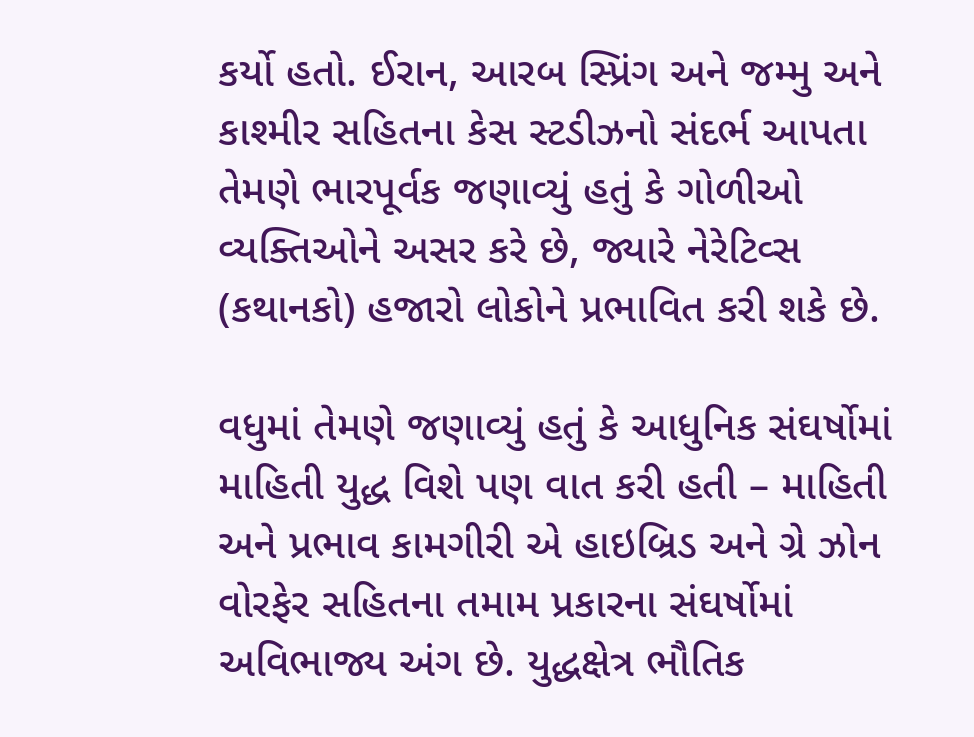કર્યો હતો. ઈરાન, આરબ સ્પ્રિંગ અને જમ્મુ અને કાશ્મીર સહિતના કેસ સ્ટડીઝનો સંદર્ભ આપતા તેમણે ભારપૂર્વક જણાવ્યું હતું કે ગોળીઓ વ્યક્તિઓને અસર કરે છે, જ્યારે નેરેટિવ્સ (કથાનકો) હજારો લોકોને પ્રભાવિત કરી શકે છે.

વધુમાં તેમણે જણાવ્યું હતું કે આધુનિક સંઘર્ષોમાં માહિતી યુદ્ધ વિશે પણ વાત કરી હતી – માહિતી અને પ્રભાવ કામગીરી એ હાઇબ્રિડ અને ગ્રે ઝોન વોરફેર સહિતના તમામ પ્રકારના સંઘર્ષોમાં અવિભાજ્ય અંગ છે. યુદ્ધક્ષેત્ર ભૌતિક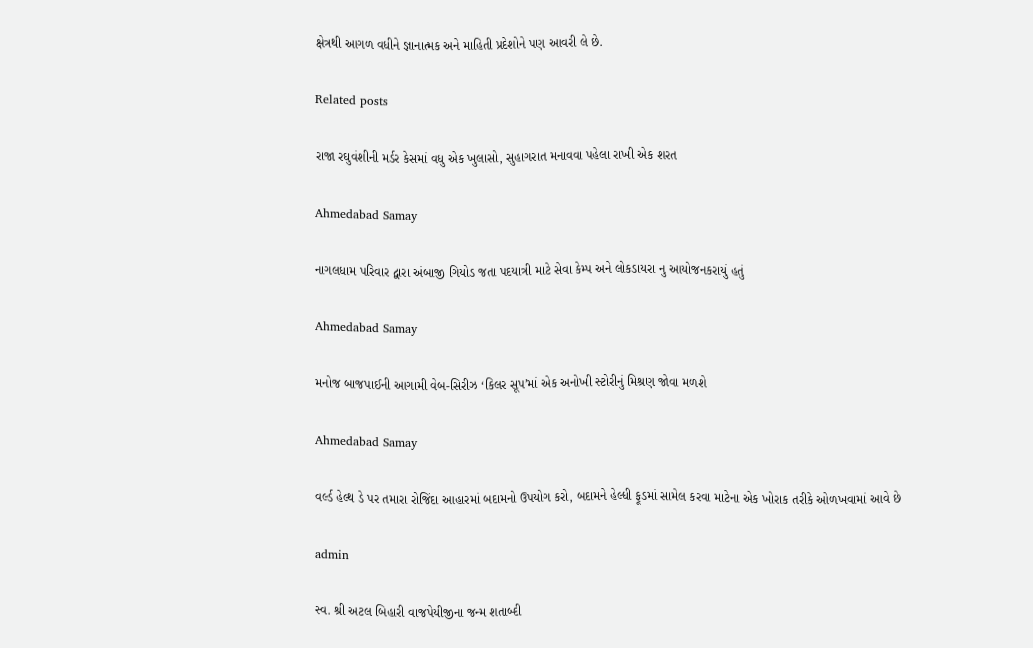ક્ષેત્રથી આગળ વધીને જ્ઞાનાત્મક અને માહિતી પ્રદેશોને પણ આવરી લે છે.

Related posts

રાજા રઘુવંશીની મર્ડર કેસમાં વધુ એક ખુલાસો, સુહાગરાત મનાવવા પહેલા રાખી એક શરત

Ahmedabad Samay

નાગલધામ પરિવાર દ્વારા અંબાજી ગિયોડ જતા પદયાત્રી માટે સેવા કેમ્પ અને લોકડાયરા નુ આયોજનકરાયું હતું

Ahmedabad Samay

મનોજ બાજપાઈની આગામી વેબ-સિરીઝ ‘કિલર સૂપ’માં એક અનોખી સ્‍ટોરીનું મિશ્રણ જોવા મળશે

Ahmedabad Samay

વર્લ્ડ હેલ્થ ડે પર તમારા રોજિંદા આહારમાં બદામનો ઉપયોગ કરો, બદામને હેલ્ધી ફૂડમાં સામેલ કરવા માટેના એક ખોરાક તરીકે ઓળખવામાં આવે છે

admin

સ્વ. શ્રી અટલ બિહારી વાજપેયીજીના જન્મ શતાબ્દી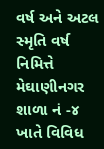વર્ષ અને અટલ સ્મૃતિ વર્ષ નિમિત્તે મેઘાણીનગર શાળા નં -૪ ખાતે વિવિધ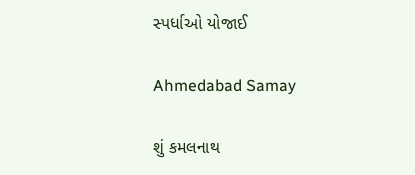સ્પર્ધાઓ યોજાઈ

Ahmedabad Samay

શું કમલનાથ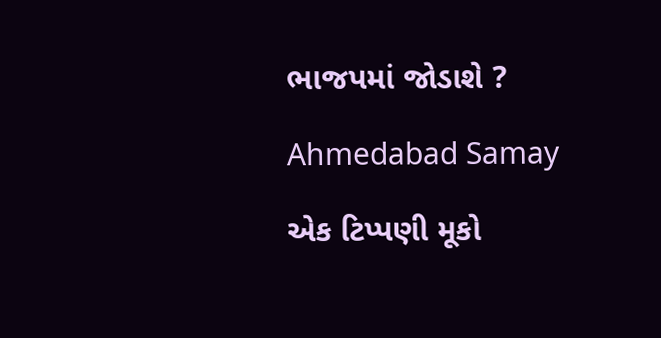ભાજપમાં જોડાશે ?

Ahmedabad Samay

એક ટિપ્પણી મૂકો